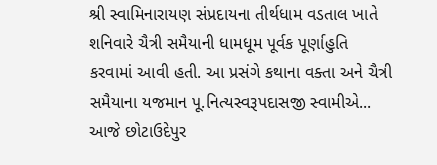શ્રી સ્વામિનારાયણ સંપ્રદાયના તીર્થધામ વડતાલ ખાતે શનિવારે ચૈત્રી સમૈયાની ધામધૂમ પૂર્વક પૂર્ણાહુતિ કરવામાં આવી હતી. આ પ્રસંગે કથાના વક્તા અને ચૈત્રી સમૈયાના યજમાન પૂ.નિત્યસ્વરૂપદાસજી સ્વામીએ...
આજે છોટાઉદેપુર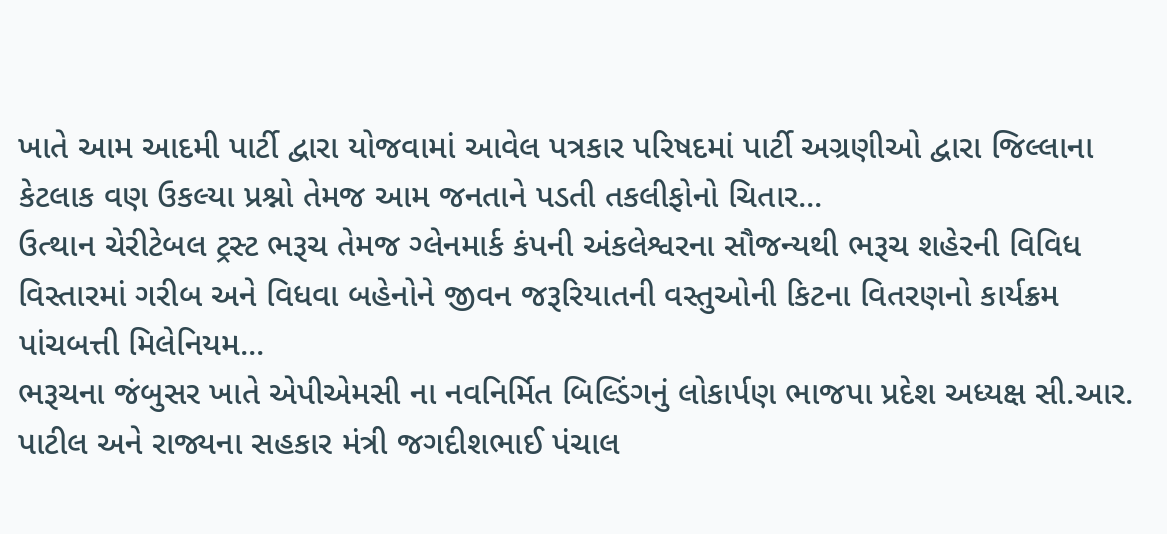ખાતે આમ આદમી પાર્ટી દ્વારા યોજવામાં આવેલ પત્રકાર પરિષદમાં પાર્ટી અગ્રણીઓ દ્વારા જિલ્લાના કેટલાક વણ ઉકલ્યા પ્રશ્નો તેમજ આમ જનતાને પડતી તકલીફોનો ચિતાર...
ઉત્થાન ચેરીટેબલ ટ્રસ્ટ ભરૂચ તેમજ ગ્લેનમાર્ક કંપની અંકલેશ્વરના સૌજન્યથી ભરૂચ શહેરની વિવિધ વિસ્તારમાં ગરીબ અને વિધવા બહેનોને જીવન જરૂરિયાતની વસ્તુઓની કિટના વિતરણનો કાર્યક્રમ પાંચબત્તી મિલેનિયમ...
ભરૂચના જંબુસર ખાતે એપીએમસી ના નવનિર્મિત બિલ્ડિંગનું લોકાર્પણ ભાજપા પ્રદેશ અધ્યક્ષ સી.આર. પાટીલ અને રાજ્યના સહકાર મંત્રી જગદીશભાઈ પંચાલ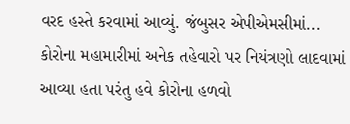વરદ હસ્તે કરવામાં આવ્યું. જંબુસર એપીએમસીમાં...
કોરોના મહામારીમાં અનેક તહેવારો પર નિયંત્રણો લાદવામાં આવ્યા હતા પરંતુ હવે કોરોના હળવો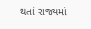થતાં રાજ્યમાં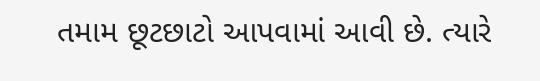તમામ છૂટછાટો આપવામાં આવી છે. ત્યારે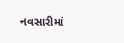નવસારીમાં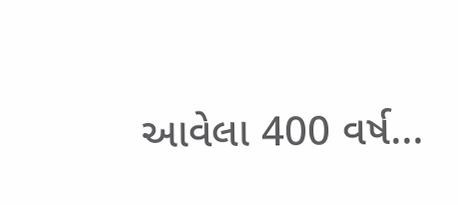આવેલા 400 વર્ષ...